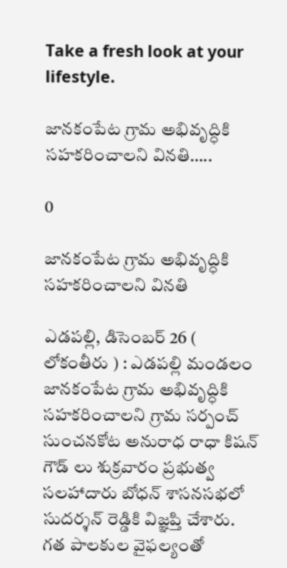Take a fresh look at your lifestyle.

జానకంపేట గ్రామ అభివృద్ధికి సహకరించాలని వినతి…..

0

జానకంపేట గ్రామ అభివృద్ధికి సహకరించాలని వినతి

ఎడపల్లి, డిసెంబర్ 26 ( లోకంతీరు ) : ఎడపల్లి మండలం జానకంపేట గ్రామ అభివృద్ధికి సహకరించాలని గ్రామ సర్పంచ్ సుంచనకోట అనురాధ రాధా కిషన్ గౌడ్ లు శుక్రవారం ప్రభుత్వ సలహాదారు బోధన్ శాసనసభలో సుదర్శన్ రెడ్డికి విజ్ఞప్తి చేశారు. గత పాలకుల వైఫల్యంతో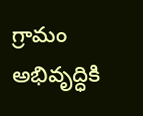గ్రామం అభివృద్ధికి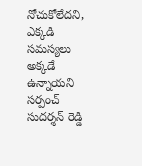నోచుకోలేదని, ఎక్కడి సమస్యలు అక్కడే ఉన్నాయని సర్పంచ్ సుదర్శన్ రెడ్డి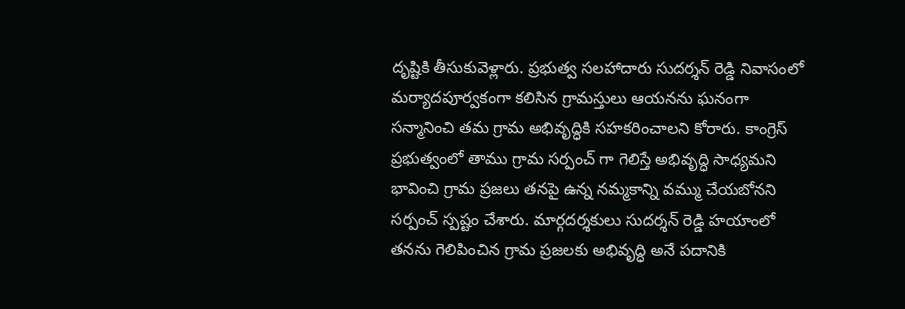దృష్టికి తీసుకువెళ్లారు. ప్రభుత్వ సలహాదారు సుదర్శన్ రెడ్డి నివాసంలో మర్యాదపూర్వకంగా కలిసిన గ్రామస్తులు ఆయనను ఘనంగా సన్మానించి తమ గ్రామ అభివృద్ధికి సహకరించాలని కోరారు. కాంగ్రెస్ ప్రభుత్వంలో తాము గ్రామ సర్పంచ్ గా గెలిస్తే అభివృద్ధి సాధ్యమని భావించి గ్రామ ప్రజలు తనపై ఉన్న నమ్మకాన్ని వమ్ము చేయబోనని సర్పంచ్ స్పష్టం చేశారు. మార్గదర్శకులు సుదర్శన్ రెడ్డి హయాంలో తనను గెలిపించిన గ్రామ ప్రజలకు అభివృద్ధి అనే పదానికి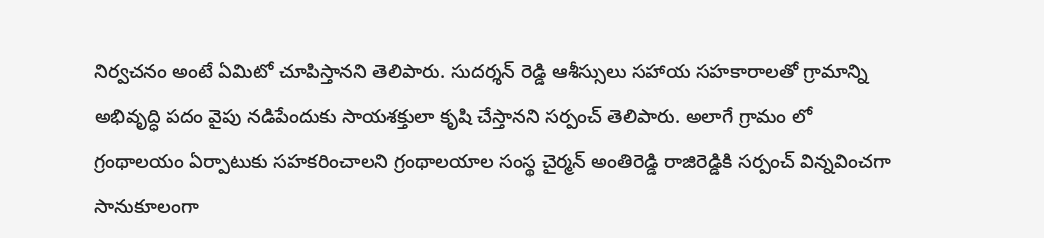నిర్వచనం అంటే ఏమిటో చూపిస్తానని తెలిపారు. సుదర్శన్ రెడ్డి ఆశీస్సులు సహాయ సహకారాలతో గ్రామాన్ని అభివృద్ధి పదం వైపు నడిపేందుకు సాయశక్తులా కృషి చేస్తానని సర్పంచ్ తెలిపారు. అలాగే గ్రామం లో గ్రంథాలయం ఏర్పాటుకు సహకరించాలని గ్రంథాలయాల సంస్థ చైర్మన్ అంతిరెడ్డి రాజిరెడ్డికి సర్పంచ్ విన్నవించగా సానుకూలంగా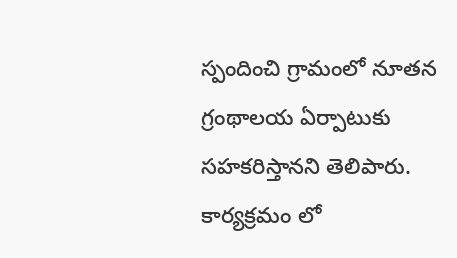స్పందించి గ్రామంలో నూతన గ్రంథాలయ ఏర్పాటుకు సహకరిస్తానని తెలిపారు. కార్యక్రమం లో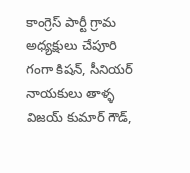కాంగ్రెస్ పార్టీ గ్రామ అధ్యక్షులు చేపూరి గంగా కిషన్, సీనియర్ నాయకులు తాళ్ళ విజయ్ కుమార్ గౌడ్,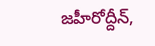జహీరోద్దీన్,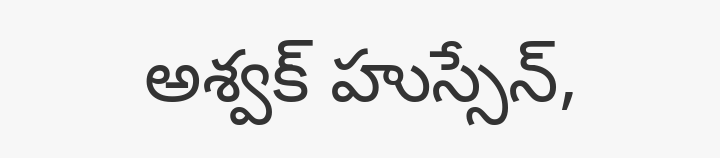అశ్వక్ హుస్సేన్,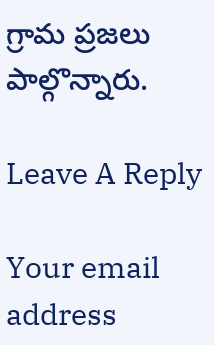గ్రామ ప్రజలు పాల్గొన్నారు.

Leave A Reply

Your email address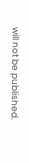will not be published.